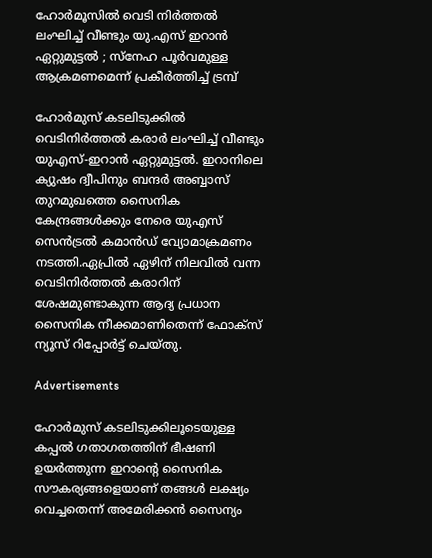ഹോർമൂസിൽ വെടി നിർത്തൽ ലംഘിച്ച് വീണ്ടും യു.എസ് ഇറാൻ ഏറ്റുമുട്ടൽ ; സ്നേഹ പൂർവമുള്ള ആക്രമണമെന്ന് പ്രകീർത്തിച്ച് ട്രമ്പ്

ഹോർമുസ് കടലിടുക്കില്‍ വെടിനിർത്തല്‍ കരാർ ലംഘിച്ച്‌ വീണ്ടും യുഎസ്-ഇറാൻ ഏറ്റുമുട്ടല്‍. ഇറാനിലെ ക്യുഷം ദ്വീപിനും ബന്ദർ അബ്ബാസ് തുറമുഖത്തെ സൈനിക കേന്ദ്രങ്ങള്‍ക്കും നേരെ യുഎസ് സെൻട്രല്‍ കമാൻഡ് വ്യോമാക്രമണം നടത്തി.ഏപ്രില്‍ ഏഴിന് നിലവില്‍ വന്ന വെടിനിർത്തല്‍ കരാറിന് ശേഷമുണ്ടാകുന്ന ആദ്യ പ്രധാന സൈനിക നീക്കമാണിതെന്ന് ഫോക്സ് ന്യൂസ് റിപ്പോർട്ട് ചെയ്തു.

Advertisements

ഹോർമുസ് കടലിടുക്കിലൂടെയുള്ള കപ്പല്‍ ഗതാഗതത്തിന് ഭീഷണി ഉയർത്തുന്ന ഇറാന്റെ സൈനിക സൗകര്യങ്ങളെയാണ് തങ്ങള്‍ ലക്ഷ്യം വെച്ചതെന്ന് അമേരിക്കൻ സൈന്യം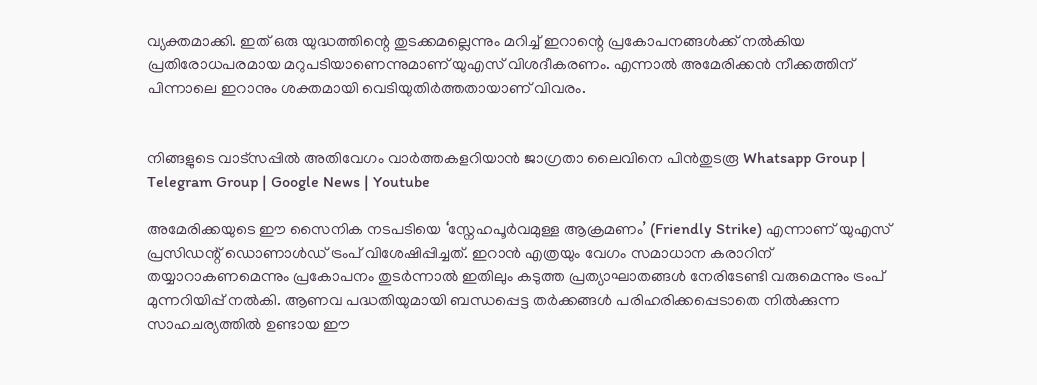വ്യക്തമാക്കി. ഇത് ഒരു യുദ്ധത്തിന്റെ തുടക്കമല്ലെന്നും മറിച്ച്‌ ഇറാന്റെ പ്രകോപനങ്ങള്‍ക്ക് നല്‍കിയ പ്രതിരോധപരമായ മറുപടിയാണെന്നുമാണ് യുഎസ് വിശദീകരണം. എന്നാല്‍ അമേരിക്കൻ നീക്കത്തിന് പിന്നാലെ ഇറാനും ശക്തമായി വെടിയുതിർത്തതായാണ് വിവരം.


നിങ്ങളുടെ വാട്സപ്പിൽ അതിവേഗം വാർത്തകളറിയാൻ ജാഗ്രതാ ലൈവിനെ പിൻതുടരൂ Whatsapp Group | Telegram Group | Google News | Youtube

അമേരിക്കയുടെ ഈ സൈനിക നടപടിയെ ‘സ്നേഹപൂർവമുള്ള ആക്രമണം’ (Friendly Strike) എന്നാണ് യുഎസ് പ്രസിഡന്റ് ഡൊണാള്‍ഡ് ട്രംപ് വിശേഷിപ്പിച്ചത്. ഇറാൻ എത്രയും വേഗം സമാധാന കരാറിന് തയ്യാറാകണമെന്നും പ്രകോപനം തുടർന്നാല്‍ ഇതിലും കടുത്ത പ്രത്യാഘാതങ്ങള്‍ നേരിടേണ്ടി വരുമെന്നും ട്രംപ് മുന്നറിയിപ്പ് നല്‍കി. ആണവ പദ്ധതിയുമായി ബന്ധപ്പെട്ട തർക്കങ്ങള്‍ പരിഹരിക്കപ്പെടാതെ നില്‍ക്കുന്ന സാഹചര്യത്തില്‍ ഉണ്ടായ ഈ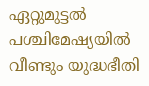ഏറ്റുമുട്ടല്‍ പശ്ചിമേഷ്യയില്‍ വീണ്ടും യുദ്ധഭീതി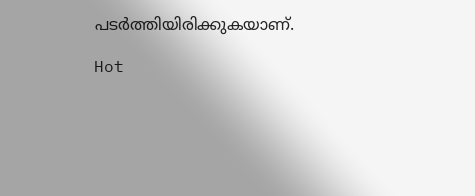പടർത്തിയിരിക്കുകയാണ്.

Hot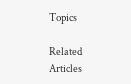Topics

Related Articles